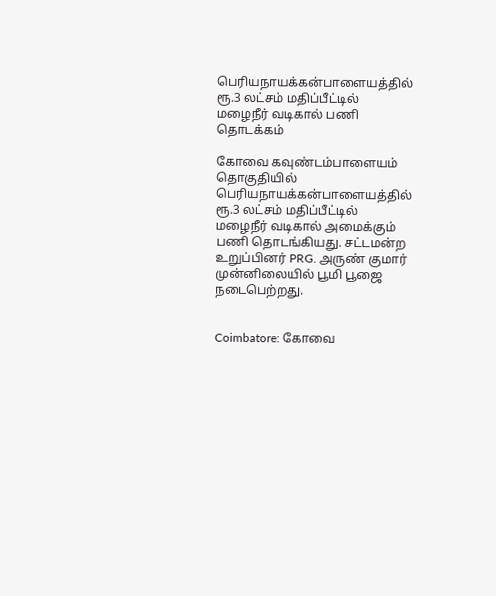பெரியநாயக்கன்பாளையத்தில் ரூ.3 லட்சம் மதிப்பீட்டில் மழைநீர் வடிகால் பணி தொடக்கம்

கோவை கவுண்டம்பாளையம் தொகுதியில் பெரியநாயக்கன்பாளையத்தில் ரூ.3 லட்சம் மதிப்பீட்டில் மழைநீர் வடிகால் அமைக்கும் பணி தொடங்கியது. சட்டமன்ற உறுப்பினர் PRG. அருண் குமார் முன்னிலையில் பூமி பூஜை நடைபெற்றது.


Coimbatore: கோவை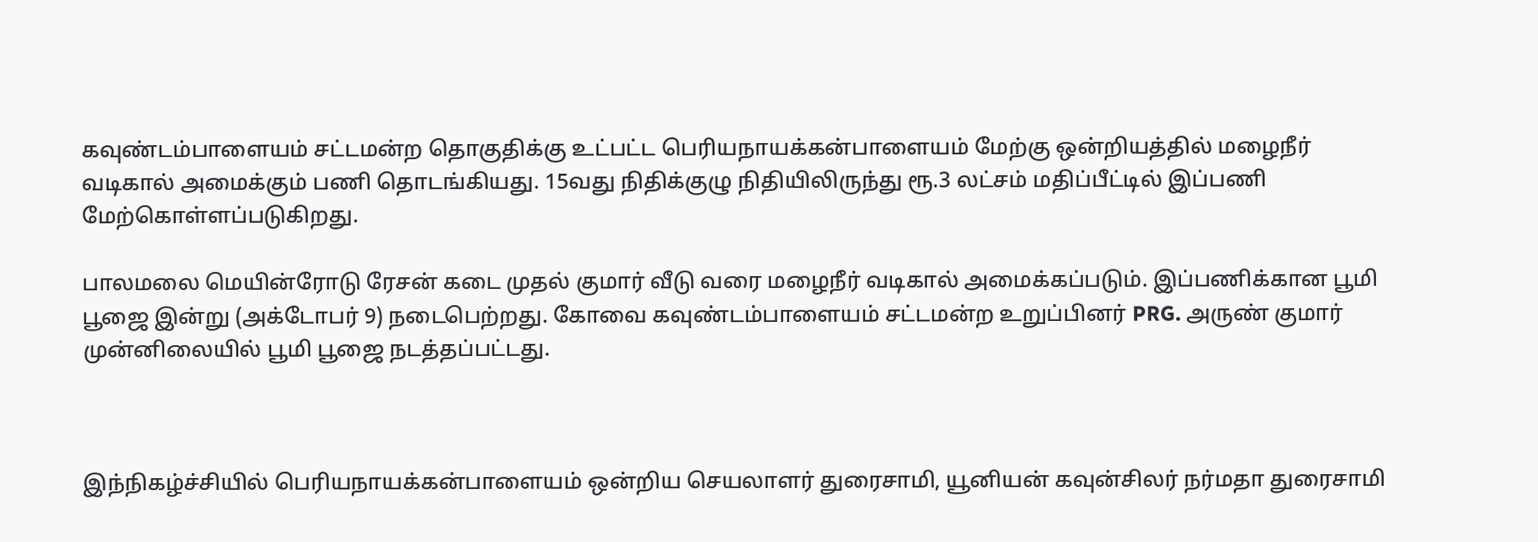கவுண்டம்பாளையம் சட்டமன்ற தொகுதிக்கு உட்பட்ட பெரியநாயக்கன்பாளையம் மேற்கு ஒன்றியத்தில் மழைநீர் வடிகால் அமைக்கும் பணி தொடங்கியது. 15வது நிதிக்குழு நிதியிலிருந்து ரூ.3 லட்சம் மதிப்பீட்டில் இப்பணி மேற்கொள்ளப்படுகிறது.

பாலமலை மெயின்ரோடு ரேசன் கடை முதல் குமார் வீடு வரை மழைநீர் வடிகால் அமைக்கப்படும். இப்பணிக்கான பூமி பூஜை இன்று (அக்டோபர் 9) நடைபெற்றது. கோவை கவுண்டம்பாளையம் சட்டமன்ற உறுப்பினர் PRG. அருண் குமார் முன்னிலையில் பூமி பூஜை நடத்தப்பட்டது.



இந்நிகழ்ச்சியில் பெரியநாயக்கன்பாளையம் ஒன்றிய செயலாளர் துரைசாமி, யூனியன் கவுன்சிலர் நர்மதா துரைசாமி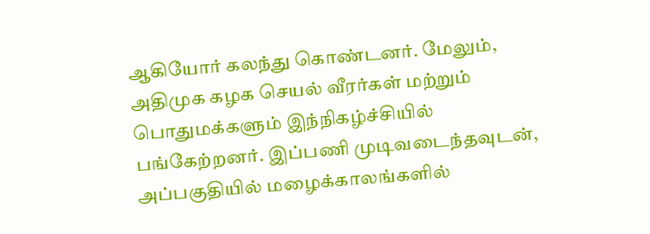ஆகியோர் கலந்து கொண்டனர். மேலும், அதிமுக கழக செயல் வீரர்கள் மற்றும் பொதுமக்களும் இந்நிகழ்ச்சியில் பங்கேற்றனர். இப்பணி முடிவடைந்தவுடன், அப்பகுதியில் மழைக்காலங்களில்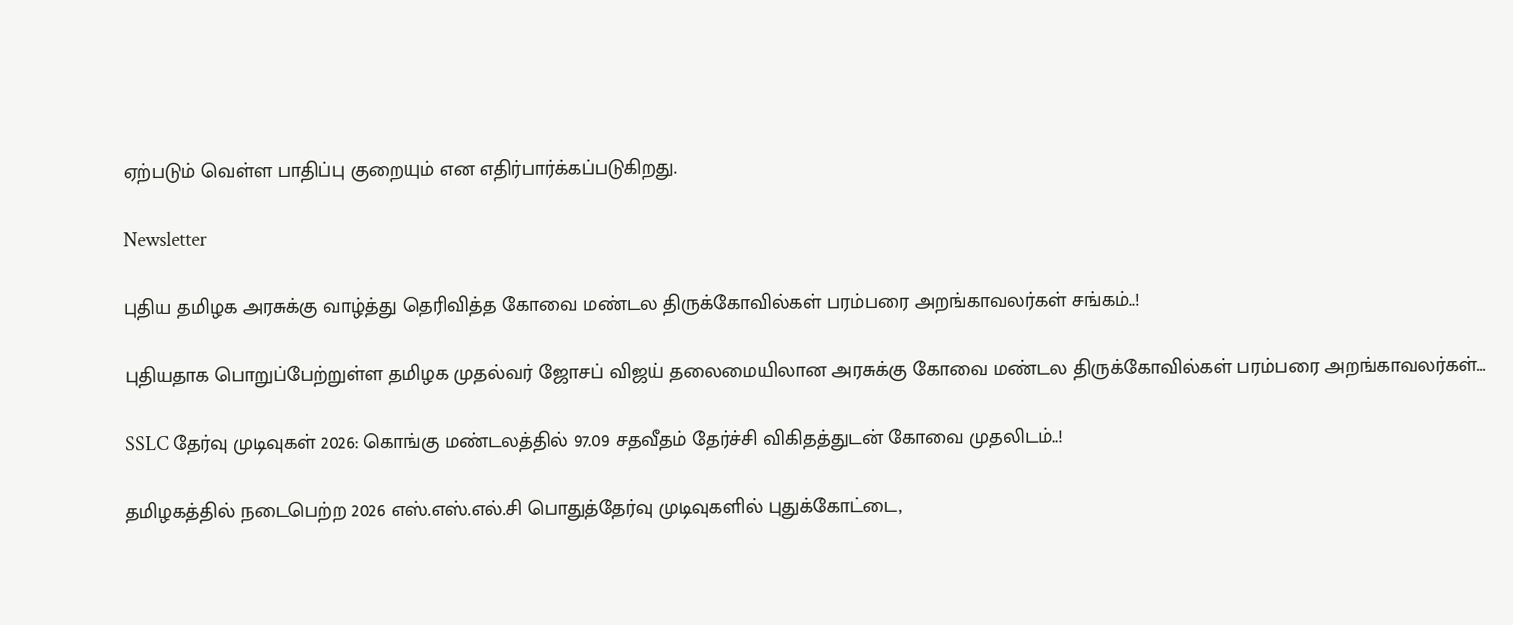ஏற்படும் வெள்ள பாதிப்பு குறையும் என எதிர்பார்க்கப்படுகிறது.

Newsletter

புதிய தமிழக அரசுக்கு வாழ்த்து தெரிவித்த கோவை மண்டல திருக்கோவில்கள் பரம்பரை அறங்காவலர்கள் சங்கம்..!

புதியதாக பொறுப்பேற்றுள்ள தமிழக முதல்வர் ஜோசப் விஜய் தலைமையிலான அரசுக்கு கோவை மண்டல திருக்கோவில்கள் பரம்பரை அறங்காவலர்கள்...

SSLC தேர்வு முடிவுகள் 2026: கொங்கு மண்டலத்தில் 97.09 சதவீதம் தேர்ச்சி விகிதத்துடன் கோவை முதலிடம்..!

தமிழகத்தில் நடைபெற்ற 2026 எஸ்.எஸ்.எல்.சி பொதுத்தேர்வு முடிவுகளில் புதுக்கோட்டை,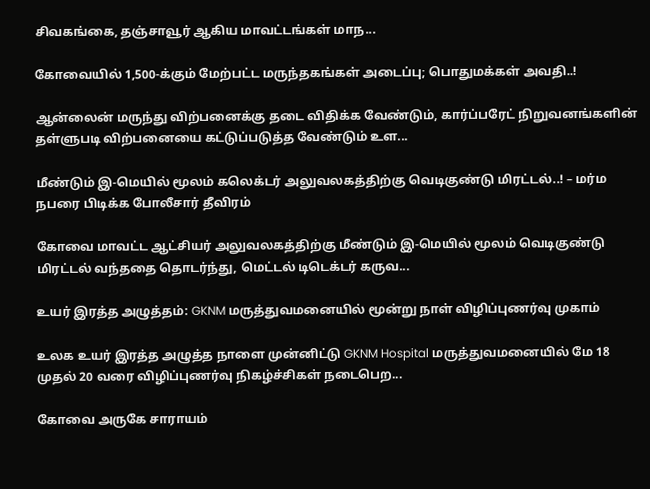சிவகங்கை, தஞ்சாவூர் ஆகிய மாவட்டங்கள் மாந...

கோவையில் 1,500-க்கும் மேற்பட்ட மருந்தகங்கள் அடைப்பு; பொதுமக்கள் அவதி..!

ஆன்லைன் மருந்து விற்பனைக்கு தடை விதிக்க வேண்டும், கார்ப்பரேட் நிறுவனங்களின் தள்ளுபடி விற்பனையை கட்டுப்படுத்த வேண்டும் உள...

மீண்டும் இ-மெயில் மூலம் கலெக்டர் அலுவலகத்திற்கு வெடிகுண்டு மிரட்டல்..! – மர்ம நபரை பிடிக்க போலீசார் தீவிரம்

கோவை மாவட்ட ஆட்சியர் அலுவலகத்திற்கு மீண்டும் இ-மெயில் மூலம் வெடிகுண்டு மிரட்டல் வந்ததை தொடர்ந்து, மெட்டல் டிடெக்டர் கருவ...

உயர் இரத்த அழுத்தம்: GKNM மருத்துவமனையில் மூன்று நாள் விழிப்புணர்வு முகாம்

உலக உயர் இரத்த அழுத்த நாளை முன்னிட்டு GKNM Hospital மருத்துவமனையில் மே 18 முதல் 20 வரை விழிப்புணர்வு நிகழ்ச்சிகள் நடைபெற...

கோவை அருகே சாராயம்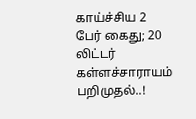காய்ச்சிய 2 பேர் கைது; 20 லிட்டர் கள்ளச்சாராயம் பறிமுதல்..!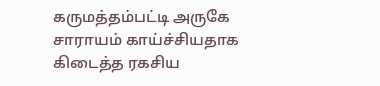கருமத்தம்பட்டி அருகே சாராயம் காய்ச்சியதாக கிடைத்த ரகசிய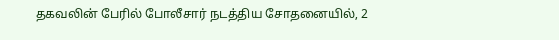தகவலின் பேரில் போலீசார் நடத்திய சோதனையில், 2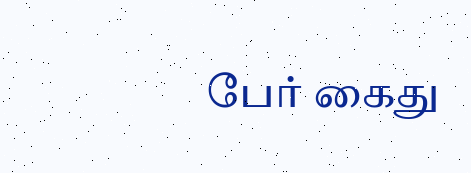பேர் கைது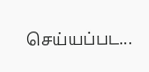செய்யப்பட...